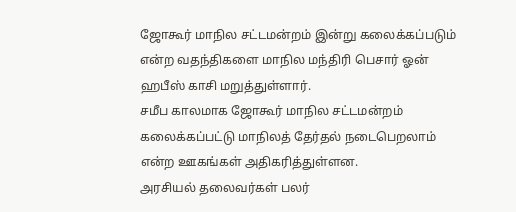ஜோகூர் மாநில சட்டமன்றம் இன்று கலைக்கப்படும் என்ற வதந்திகளை மாநில மந்திரி பெசார் ஓன் ஹபீஸ் காசி மறுத்துள்ளார்.
சமீப காலமாக ஜோகூர் மாநில சட்டமன்றம் கலைக்கப்பட்டு மாநிலத் தேர்தல் நடைபெறலாம் என்ற ஊகங்கள் அதிகரித்துள்ளன.
அரசியல் தலைவர்கள் பலர்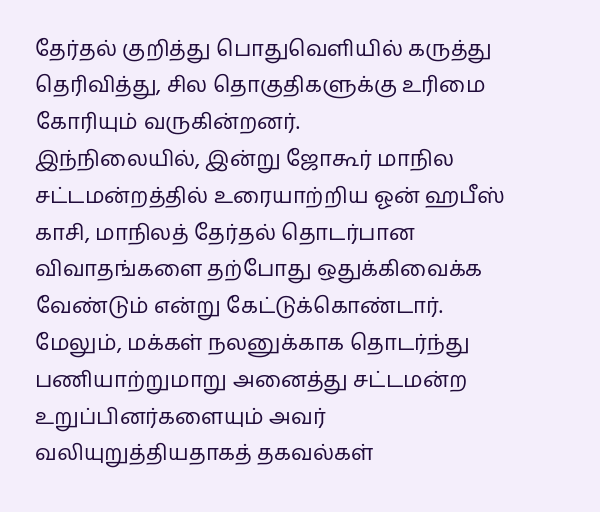தேர்தல் குறித்து பொதுவெளியில் கருத்து தெரிவித்து, சில தொகுதிகளுக்கு உரிமை கோரியும் வருகின்றனர்.
இந்நிலையில், இன்று ஜோகூர் மாநில சட்டமன்றத்தில் உரையாற்றிய ஓன் ஹபீஸ் காசி, மாநிலத் தேர்தல் தொடர்பான விவாதங்களை தற்போது ஒதுக்கிவைக்க வேண்டும் என்று கேட்டுக்கொண்டார்.
மேலும், மக்கள் நலனுக்காக தொடர்ந்து பணியாற்றுமாறு அனைத்து சட்டமன்ற உறுப்பினர்களையும் அவர் வலியுறுத்தியதாகத் தகவல்கள்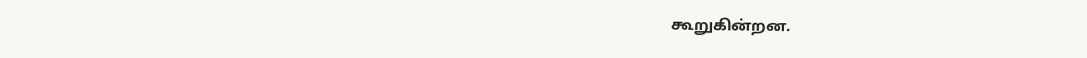கூறுகின்றன.